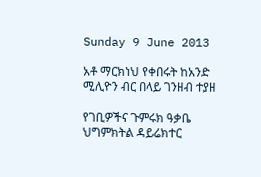Sunday 9 June 2013

አቶ ማርክነህ የቀበሩት ከአንድ ሚሊዮን ብር በላይ ገንዘብ ተያዘ

የገቢዎችና ጉምሩክ ዓቃቤ ህግምክትል ዳይሬክተር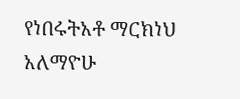የነበሩትአቶ ማርክነህ አለማዮሁ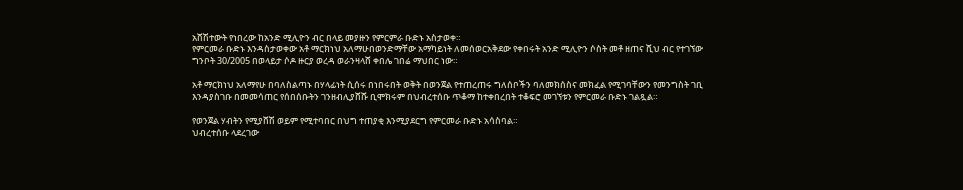አሸሽተውት የነበረው ከአንድ ሚሊዮን ብር በላይ መያዙን የምርምራ ቡድኑ አስታወቀ።
የምርመራ ቡድኑ እንዳስታወቀው አቶ ማርክነህ አለማሁበወንድማቸው አማካይነት ለመሰወርአቅደው የቀበሩት አንድ ሚሊዮን ሶስት መቶ ዘጠና ሺህ ብር የተገኘው
ግንቦት 30/2005 በወላይታ ሶዶ ዙርያ ወረዳ ወራንዛላሸ ቀበሌ ገበሬ ማህበር ነው።

አቶ ማርክነህ አለማየሁ በባለስልጣኑ በሃላፊነት ሲሰሩ በነበሩበት ወቅት በወንጀል የተጠረጠሩ ግለሰቦችን ባለመክሰስና መክፈል የሚገባቸውን የመንግስት ገቢ
እንዳያስገቡ በመመሳጠር የሰበሰቡትን ገንዘብሊያሸሹ ቢሞክሩም በህብረተሰቡ ጥቆማ ከተቀበረበት ተቆፍሮ መገኘቱን የምርመራ ቡድኑ ገልጿል።

የወንጀል ሃብትን የሚያሸሽ ወይም የሚተባበር በህግ ተጠያቂ እንሚያደርግ የምርመራ ቡድኑ አሳስባል።
ህብረተሰቡ ላደረገው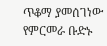ጥቆማ ያመሰገነው የምርመራ ቡድኑ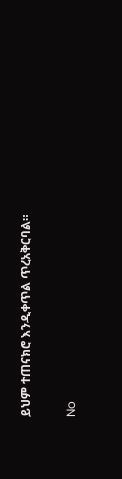ይህም ተጠናክሮ እንዲቀጥል ጥረአቅርባል።

No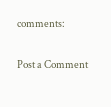comments:

Post a Comment